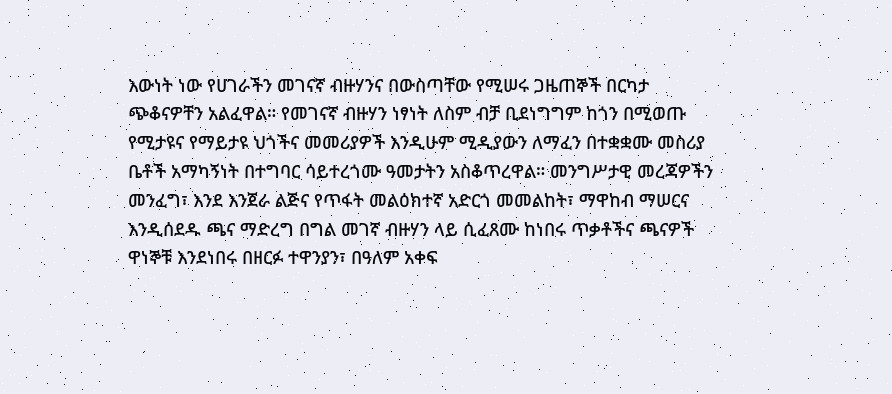እውነት ነው የሀገራችን መገናኛ ብዙሃንና በውስጣቸው የሚሠሩ ጋዜጠኞች በርካታ ጭቆናዎቸን አልፈዋል። የመገናኛ ብዙሃን ነፃነት ለስም ብቻ ቢደነግግም ከጎን በሚወጡ የሚታዩና የማይታዩ ህጎችና መመሪያዎች እንዲሁም ሚዲያውን ለማፈን በተቋቋሙ መስሪያ ቤቶች አማካኝነት በተግባር ሳይተረጎሙ ዓመታትን አስቆጥረዋል። መንግሥታዊ መረጃዎችን መንፈግ፣ እንደ እንጀራ ልጅና የጥፋት መልዕክተኛ አድርጎ መመልከት፣ ማዋከብ ማሠርና እንዲሰደዱ ጫና ማድረግ በግል መገኛ ብዙሃን ላይ ሲፈጸሙ ከነበሩ ጥቃቶችና ጫናዎች ዋነኞቹ እንደነበሩ በዘርፉ ተዋንያን፣ በዓለም አቀፍ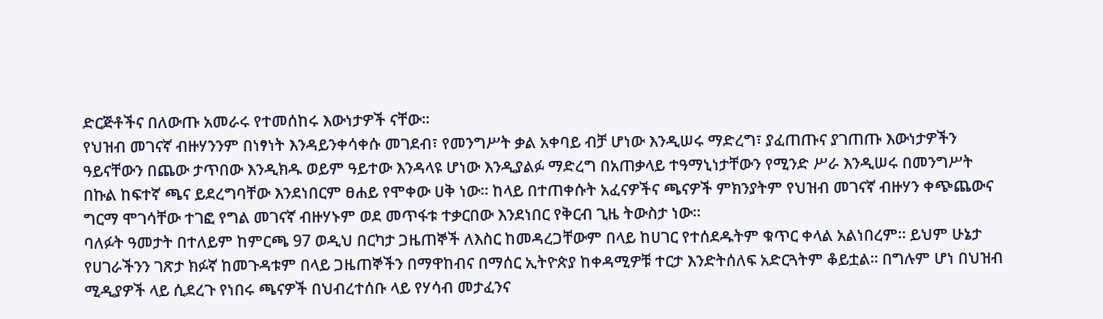ድርጅቶችና በለውጡ አመራሩ የተመሰከሩ እውነታዎች ናቸው።
የህዝብ መገናኛ ብዙሃንንም በነፃነት እንዳይንቀሳቀሱ መገደብ፣ የመንግሥት ቃል አቀባይ ብቻ ሆነው እንዲሠሩ ማድረግ፣ ያፈጠጡና ያገጠጡ እውነታዎችን ዓይናቸውን በጨው ታጥበው እንዲክዱ ወይም ዓይተው እንዳላዩ ሆነው እንዲያልፉ ማድረግ በአጠቃላይ ተዓማኒነታቸውን የሚንድ ሥራ እንዲሠሩ በመንግሥት በኩል ከፍተኛ ጫና ይደረግባቸው እንደነበርም ፀሐይ የሞቀው ሀቅ ነው። ከላይ በተጠቀሱት አፈናዎችና ጫናዎች ምክንያትም የህዝብ መገናኛ ብዙሃን ቀጭጨውና ግርማ ሞገሳቸው ተገፎ የግል መገናኛ ብዙሃኑም ወደ መጥፋቱ ተቃርበው እንደነበር የቅርብ ጊዜ ትውስታ ነው።
ባለፉት ዓመታት በተለይም ከምርጫ 97 ወዲህ በርካታ ጋዜጠኞች ለእስር ከመዳረጋቸውም በላይ ከሀገር የተሰደዱትም ቁጥር ቀላል አልነበረም። ይህም ሁኔታ የሀገራችንን ገጽታ ክፉኛ ከመጉዳቱም በላይ ጋዜጠኞችን በማዋከብና በማሰር ኢትዮጵያ ከቀዳሚዎቹ ተርታ እንድትሰለፍ አድርጓትም ቆይቷል። በግሉም ሆነ በህዝብ ሚዲያዎች ላይ ሲደረጉ የነበሩ ጫናዎች በህብረተሰቡ ላይ የሃሳብ መታፈንና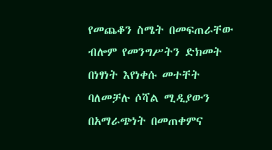የመጨቆን ስሜት በመፍጠራቸው ብሎም የመንግሥትን ድክመት በነፃነት እየነቀሱ መተቸት ባለመቻሉ ሶሻል ሚዲያውን በአማራጭነት በመጠቀምና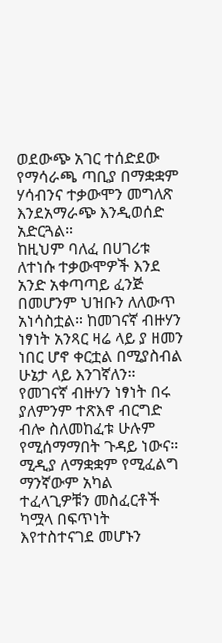ወደውጭ አገር ተሰድደው የማሳራጫ ጣቢያ በማቋቋም ሃሳብንና ተቃውሞን መግለጽ እንደአማራጭ እንዲወሰድ አድርጓል።
ከዚህም ባለፈ በሀገሪቱ ለተነሱ ተቃውሞዎች እንደ አንድ አቀጣጣይ ፈንጅ በመሆንም ህዝቡን ለለውጥ አነሳስቷል። ከመገናኛ ብዙሃን ነፃነት አንጻር ዛሬ ላይ ያ ዘመን ነበር ሆኖ ቀርቷል በሚያስብል ሁኔታ ላይ እንገኛለን። የመገናኛ ብዙሃን ነፃነት በሩ ያለምንም ተጽእኖ ብርግድ ብሎ ስለመከፈቱ ሁሉም የሚሰማማበት ጉዳይ ነውና። ሚዲያ ለማቋቋም የሚፈልግ ማንኛውም አካል ተፈላጊዎቹን መስፈርቶች ካሟላ በፍጥነት እየተስተናገደ መሆኑን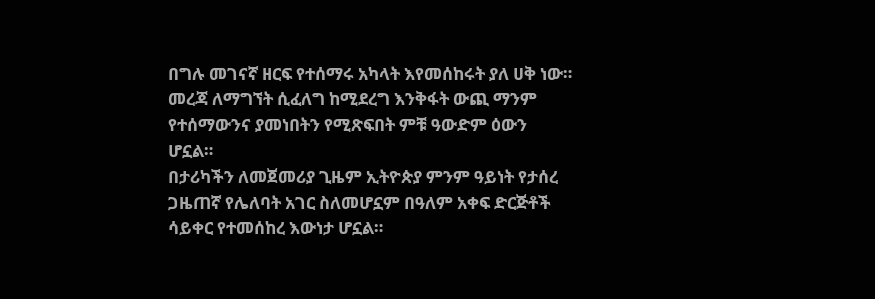በግሉ መገናኛ ዘርፍ የተሰማሩ አካላት እየመሰከሩት ያለ ሀቅ ነው። መረጃ ለማግኘት ሲፈለግ ከሚደረግ እንቅፋት ውጪ ማንም የተሰማውንና ያመነበትን የሚጽፍበት ምቹ ዓውድም ዕውን ሆኗል።
በታሪካችን ለመጀመሪያ ጊዜም ኢትዮጵያ ምንም ዓይነት የታሰረ ጋዜጠኛ የሌለባት አገር ስለመሆኗም በዓለም አቀፍ ድርጅቶች ሳይቀር የተመሰከረ እውነታ ሆኗል።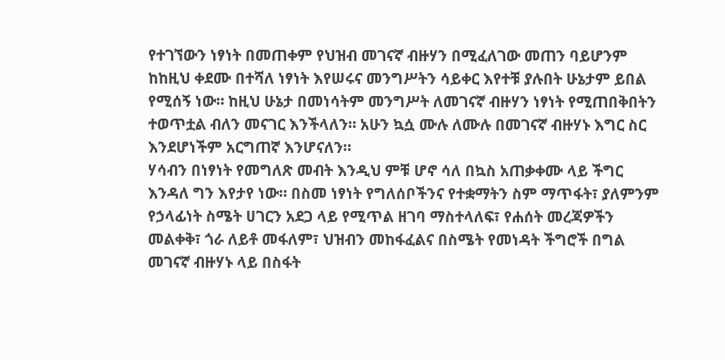የተገኘውን ነፃነት በመጠቀም የህዝብ መገናኛ ብዙሃን በሚፈለገው መጠን ባይሆንም ከከዚህ ቀደሙ በተሻለ ነፃነት እየሠሩና መንግሥትን ሳይቀር እየተቹ ያሉበት ሁኔታም ይበል የሚሰኝ ነው። ከዚህ ሁኔታ በመነሳትም መንግሥት ለመገናኛ ብዙሃን ነፃነት የሚጠበቅበትን ተወጥቷል ብለን መናገር እንችላለን። አሁን ኳሷ ሙሉ ለሙሉ በመገናኛ ብዙሃኑ እግር ስር እንደሆነችም አርግጠኛ እንሆናለን።
ሃሳብን በነፃነት የመግለጽ መብት እንዲህ ምቹ ሆኖ ሳለ በኳስ አጠቃቀሙ ላይ ችግር እንዳለ ግን እየታየ ነው። በስመ ነፃነት የግለሰቦችንና የተቋማትን ስም ማጥፋት፣ ያለምንም የኃላፊነት ስሜት ሀገርን አደጋ ላይ የሚጥል ዘገባ ማስተላለፍ፣ የሐሰት መረጃዎችን መልቀቅ፣ ጎራ ለይቶ መፋለም፣ ህዝብን መከፋፈልና በስሜት የመነዳት ችግሮች በግል መገናኛ ብዙሃኑ ላይ በስፋት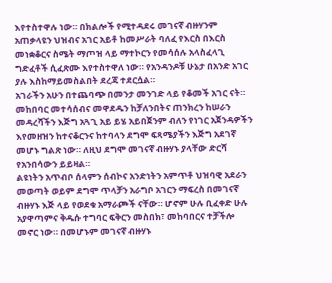እየተስተዋሉ ነው። በክልሎች የሚተዳደሩ መገናኛ ብዙሃንም አጠቃላዩን ህዝብና አገር አይቶ ከመሥራት ባለፈ የእርስ በእርስ መነቋቆርና ስሜት ማጦዝ ላይ ማተኮርን የመሳሰሉ አላስፈላጊ ግድፈቶች ሲፈጽሙ እየተስተዋለ ነው። የአንዳንዶቹ ሁኔታ በአንድ አገር ያሉ እስከማይመስልበት ደረጃ ተደርሷል።
አገራችን አሁን በተጨባጭ በመንታ መንገድ ላይ የቆመች አገር ናት። መከበባር መተሳሰብና መዋደዱን ከቻለንበትና ጠንክረን ከሠራን መዳረሻችን እጅግ አጓጊ አይ ይሄ አይበጀንም ብለን የነገር አጀንዳዎችን እየመዘዝን ከተናቆርንና ከተባላን ደግሞ ፍጻሜያችን እጅግ አደገኛ መሆኑ ግልጽ ነው። ለዚህ ደግሞ መገናኛ ብዙሃኑ ያላቸው ድርሻ የአንበሳውን ይይዛል።
ልዩነትን አጥብቦ ሰላምን ሰብኮና አንድነትን አምጥቶ ህዝባዊ አደራን መወጣት ወይም ደግሞ ጥላቻን አራግቦ አገርን ማፍረስ በመገናኛ ብዙሃኑ እጅ ላይ የወደቁ አማራጮች ናቸው። ሆኖም ሁሉ ቢፈቀድ ሁሉ አያዋጣምና ቅዱሱ ተግባር ፍቅርን መስበክ፣ መከባበርና ተቻችሎ መኖር ነው። በመሆኑም መገናኛ ብዙሃኑ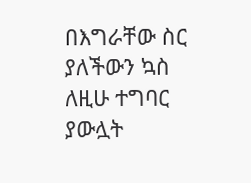በእግራቸው ስር ያለችውን ኳስ ለዚሁ ተግባር ያውሏት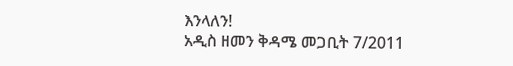እንላለን!
አዲስ ዘመን ቅዳሜ መጋቢት 7/2011